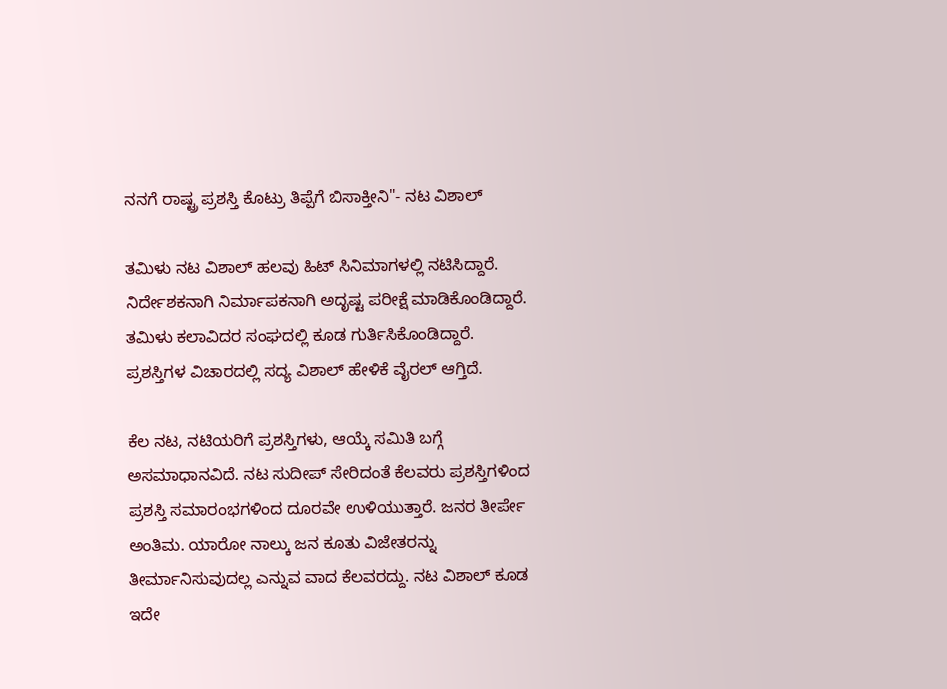ನನಗೆ ರಾಷ್ಟ್ರ ಪ್ರಶಸ್ತಿ ಕೊಟ್ರು ತಿಪ್ಪೆಗೆ ಬಿಸಾಕ್ತೀನಿ"- ನಟ ವಿಶಾಲ್

ತಮಿಳು ನಟ ವಿಶಾಲ್ ಹಲವು ಹಿಟ್ ಸಿನಿಮಾಗಳಲ್ಲಿ ನಟಿಸಿದ್ದಾರೆ. ನಿರ್ದೇಶಕನಾಗಿ ನಿರ್ಮಾಪಕನಾಗಿ ಅದೃಷ್ಟ ಪರೀಕ್ಷೆ ಮಾಡಿಕೊಂಡಿದ್ದಾರೆ. ತಮಿಳು ಕಲಾವಿದರ ಸಂಘದಲ್ಲಿ ಕೂಡ ಗುರ್ತಿಸಿಕೊಂಡಿದ್ದಾರೆ. ಪ್ರಶಸ್ತಿಗಳ ವಿಚಾರದಲ್ಲಿ ಸದ್ಯ ವಿಶಾಲ್ ಹೇಳಿಕೆ ವೈರಲ್ ಆಗ್ತಿದೆ.

ಕೆಲ ನಟ, ನಟಿಯರಿಗೆ ಪ್ರಶಸ್ತಿಗಳು, ಆಯ್ಕೆ ಸಮಿತಿ ಬಗ್ಗೆ ಅಸಮಾಧಾನವಿದೆ. ನಟ ಸುದೀಪ್ ಸೇರಿದಂತೆ ಕೆಲವರು ಪ್ರಶಸ್ತಿಗಳಿಂದ ಪ್ರಶಸ್ತಿ ಸಮಾರಂಭಗಳಿಂದ ದೂರವೇ ಉಳಿಯುತ್ತಾರೆ. ಜನರ ತೀರ್ಪೇ ಅಂತಿಮ. ಯಾರೋ ನಾಲ್ಕು ಜನ ಕೂತು ವಿಜೇತರನ್ನು ತೀರ್ಮಾನಿಸುವುದಲ್ಲ ಎನ್ನುವ ವಾದ ಕೆಲವರದ್ದು. ನಟ ವಿಶಾಲ್ ಕೂಡ ಇದೇ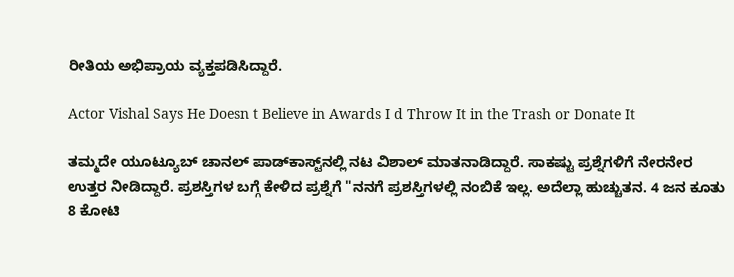ರೀತಿಯ ಅಭಿಪ್ರಾಯ ವ್ಯಕ್ತಪಡಿಸಿದ್ದಾರೆ.

Actor Vishal Says He Doesn t Believe in Awards I d Throw It in the Trash or Donate It

ತಮ್ಮದೇ ಯೂಟ್ಯೂಬ್ ಚಾನಲ್ ಪಾಡ್‌ಕಾಸ್ಟ್‌ನಲ್ಲಿ ನಟ ವಿಶಾಲ್ ಮಾತನಾಡಿದ್ದಾರೆ. ಸಾಕಷ್ಟು ಪ್ರಶ್ನೆಗಳಿಗೆ ನೇರನೇರ ಉತ್ತರ ನೀಡಿದ್ದಾರೆ. ಪ್ರಶಸ್ತಿಗಳ ಬಗ್ಗೆ ಕೇಳಿದ ಪ್ರಶ್ನೆಗೆ "ನನಗೆ ಪ್ರಶಸ್ತಿಗಳಲ್ಲಿ ನಂಬಿಕೆ ಇಲ್ಲ. ಅದೆಲ್ಲಾ ಹುಚ್ಚುತನ. 4 ಜನ ಕೂತು 8 ಕೋಟಿ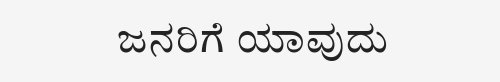ಜನರಿಗೆ ಯಾವುದು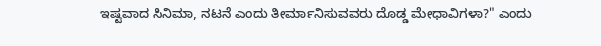ಇಷ್ಟವಾದ ಸಿನಿಮಾ, ನಟನೆ ಎಂದು ತೀರ್ಮಾನಿಸುವವರು ದೊಡ್ಡ ಮೇಧಾವಿಗಳಾ?" ಎಂದು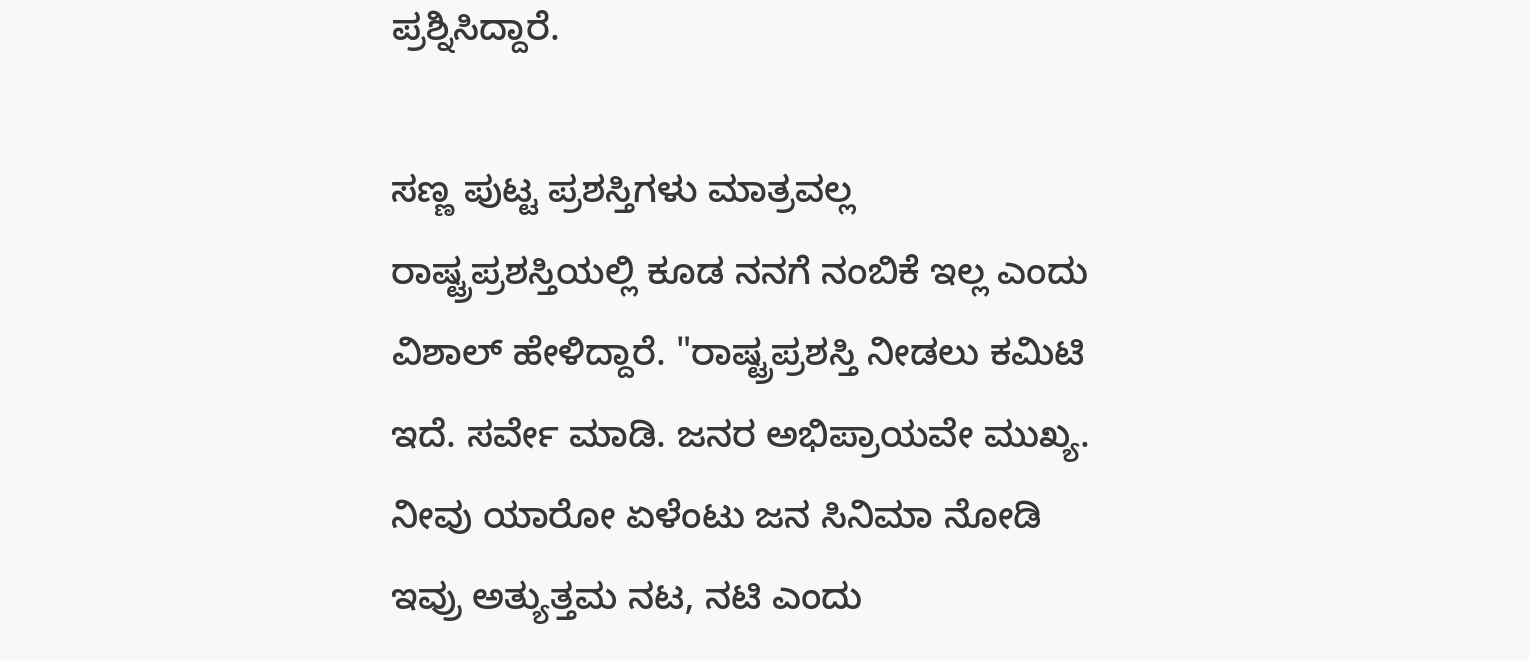ಪ್ರಶ್ನಿಸಿದ್ದಾರೆ.

ಸಣ್ಣ ಪುಟ್ಟ ಪ್ರಶಸ್ತಿಗಳು ಮಾತ್ರವಲ್ಲ ರಾಷ್ಟ್ರಪ್ರಶಸ್ತಿಯಲ್ಲಿ ಕೂಡ ನನಗೆ ನಂಬಿಕೆ ಇಲ್ಲ ಎಂದು ವಿಶಾಲ್ ಹೇಳಿದ್ದಾರೆ. "ರಾಷ್ಟ್ರಪ್ರಶಸ್ತಿ ನೀಡಲು ಕಮಿಟಿ ಇದೆ. ಸರ್ವೇ ಮಾಡಿ. ಜನರ ಅಭಿಪ್ರಾಯವೇ ಮುಖ್ಯ. ನೀವು ಯಾರೋ ಏಳೆಂಟು ಜನ ಸಿನಿಮಾ ನೋಡಿ ಇವ್ರು ಅತ್ಯುತ್ತಮ ನಟ, ನಟಿ ಎಂದು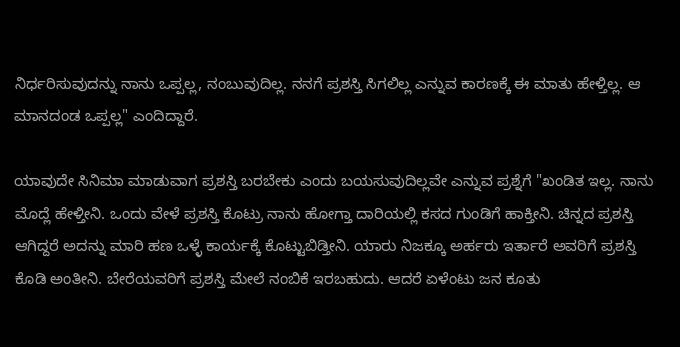ನಿರ್ಧರಿಸುವುದನ್ನು ನಾನು ಒಪ್ಪಲ್ಲ, ನಂಬುವುದಿಲ್ಲ. ನನಗೆ ಪ್ರಶಸ್ತಿ ಸಿಗಲಿಲ್ಲ ಎನ್ನುವ ಕಾರಣಕ್ಕೆ ಈ ಮಾತು ಹೇಳ್ತಿಲ್ಲ. ಆ ಮಾನದಂಡ ಒಪ್ಪಲ್ಲ" ಎಂದಿದ್ದಾರೆ.

ಯಾವುದೇ ಸಿನಿಮಾ ಮಾಡುವಾಗ ಪ್ರಶಸ್ತಿ ಬರಬೇಕು ಎಂದು ಬಯಸುವುದಿಲ್ಲವೇ ಎನ್ನುವ ಪ್ರಶ್ನೆಗೆ "ಖಂಡಿತ ಇಲ್ಲ. ನಾನು ಮೊದ್ಲೆ ಹೇಳ್ತೀನಿ. ಒಂದು ವೇಳೆ ಪ್ರಶಸ್ತಿ ಕೊಟ್ರು ನಾನು ಹೋಗ್ತಾ ದಾರಿಯಲ್ಲಿ ಕಸದ ಗುಂಡಿಗೆ ಹಾಕ್ತೀನಿ. ಚಿನ್ನದ ಪ್ರಶಸ್ತಿ ಆಗಿದ್ದರೆ ಅದನ್ನು ಮಾರಿ ಹಣ ಒಳ್ಳೆ ಕಾರ್ಯಕ್ಕೆ ಕೊಟ್ಟುಬಿಡ್ತೀನಿ. ಯಾರು ನಿಜಕ್ಕೂ ಅರ್ಹರು ಇರ್ತಾರೆ ಅವರಿಗೆ ಪ್ರಶಸ್ತಿ ಕೊಡಿ ಅಂತೀನಿ. ಬೇರೆಯವರಿಗೆ ಪ್ರಶಸ್ತಿ ಮೇಲೆ ನಂಬಿಕೆ ಇರಬಹುದು. ಆದರೆ ಏಳೆಂಟು ಜನ ಕೂತು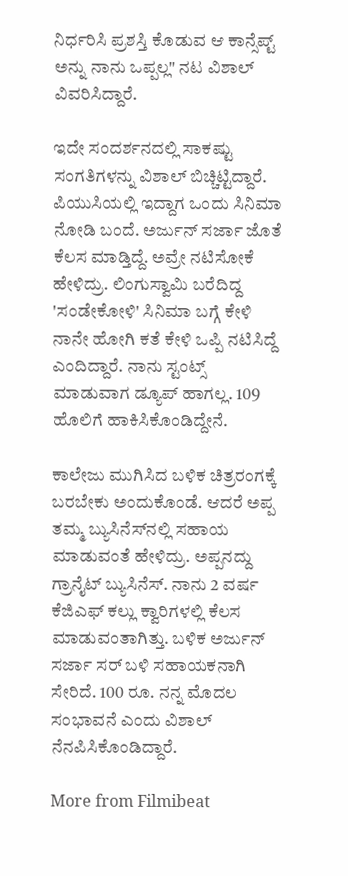ನಿರ್ಧರಿಸಿ ಪ್ರಶಸ್ತಿ ಕೊಡುವ ಆ ಕಾನ್ಸೆಪ್ಟ್ ಅನ್ನು ನಾನು ಒಪ್ಪಲ್ಲ" ನಟ ವಿಶಾಲ್ ವಿವರಿಸಿದ್ದಾರೆ.

ಇದೇ ಸಂದರ್ಶನದಲ್ಲಿ ಸಾಕಷ್ಟು ಸಂಗತಿಗಳನ್ನು ವಿಶಾಲ್ ಬಿಚ್ಚಿಟ್ಟಿದ್ದಾರೆ. ಪಿಯುಸಿಯಲ್ಲಿ ಇದ್ದಾಗ ಒಂದು ಸಿನಿಮಾ ನೋಡಿ ಬಂದೆ. ಅರ್ಜುನ್ ಸರ್ಜಾ ಜೊತೆ ಕೆಲಸ ಮಾಡ್ತಿದ್ದೆ. ಅವ್ರೇ ನಟಿಸೋಕೆ ಹೇಳಿದ್ರು. ಲಿಂಗುಸ್ವಾಮಿ ಬರೆದಿದ್ದ 'ಸಂಡೇಕೋಳಿ' ಸಿನಿಮಾ ಬಗ್ಗೆ ಕೇಳಿ ನಾನೇ ಹೋಗಿ ಕತೆ ಕೇಳಿ ಒಪ್ಪಿ ನಟಿಸಿದ್ದೆ ಎಂದಿದ್ದಾರೆ. ನಾನು ಸ್ಟಂಟ್ಸ್ ಮಾಡುವಾಗ ಡ್ಯೂಪ್ ಹಾಗಲ್ಲ. 109 ಹೊಲಿಗೆ ಹಾಕಿಸಿಕೊಂಡಿದ್ದೇನೆ.

ಕಾಲೇಜು ಮುಗಿಸಿದ ಬಳಿಕ ಚಿತ್ರರಂಗಕ್ಕೆ ಬರಬೇಕು ಅಂದುಕೊಂಡೆ. ಆದರೆ ಅಪ್ಪ ತಮ್ಮ ಬ್ಯುಸಿನೆಸ್‌ನಲ್ಲಿ ಸಹಾಯ ಮಾಡುವಂತೆ ಹೇಳಿದ್ರು. ಅಪ್ಪನದ್ದು ಗ್ರಾನೈಟ್ ಬ್ಯುಸಿನೆಸ್. ನಾನು 2 ವರ್ಷ ಕೆಜಿಎಫ್‌ ಕಲ್ಲು ಕ್ವಾರಿಗಳಲ್ಲಿ ಕೆಲಸ ಮಾಡುವಂತಾಗಿತ್ತು. ಬಳಿಕ ಅರ್ಜುನ್ ಸರ್ಜಾ ಸರ್ ಬಳಿ ಸಹಾಯಕನಾಗಿ ಸೇರಿದೆ. 100 ರೂ. ನನ್ನ ಮೊದಲ ಸಂಭಾವನೆ ಎಂದು ವಿಶಾಲ್ ನೆನಪಿಸಿಕೊಂಡಿದ್ದಾರೆ.

More from Filmibeat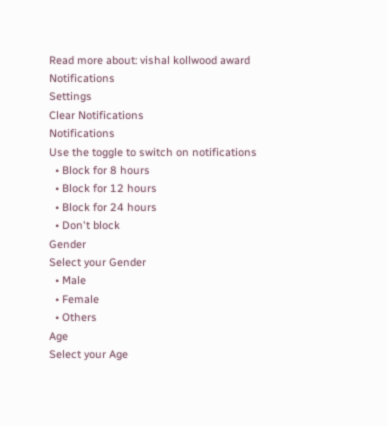Read more about: vishal kollwood award
Notifications
Settings
Clear Notifications
Notifications
Use the toggle to switch on notifications
  • Block for 8 hours
  • Block for 12 hours
  • Block for 24 hours
  • Don't block
Gender
Select your Gender
  • Male
  • Female
  • Others
Age
Select your Age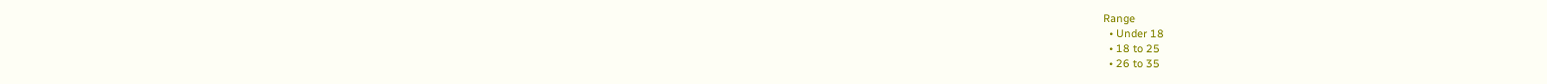Range
  • Under 18
  • 18 to 25
  • 26 to 35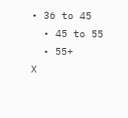• 36 to 45
  • 45 to 55
  • 55+
X